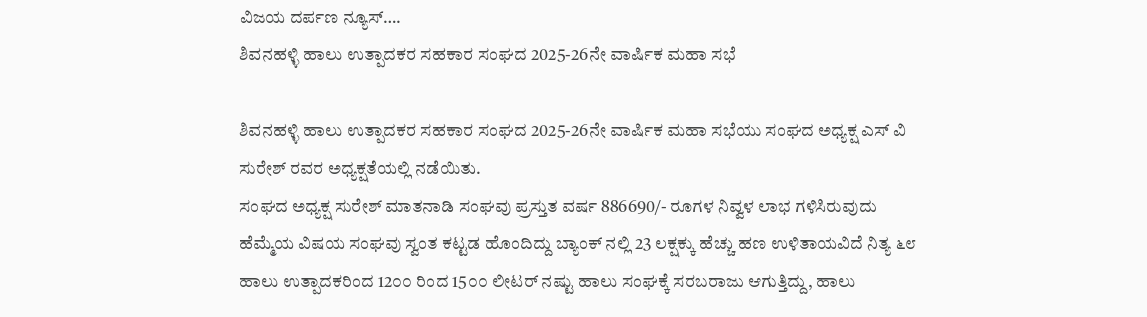ವಿಜಯ ದರ್ಪಣ ನ್ಯೂಸ್….
ಶಿವನಹಳ್ಳಿ ಹಾಲು ಉತ್ಪಾದಕರ ಸಹಕಾರ ಸಂಘದ 2025-26ನೇ ವಾರ್ಷಿಕ ಮಹಾ ಸಭೆ

ಶಿವನಹಳ್ಳಿ ಹಾಲು ಉತ್ಪಾದಕರ ಸಹಕಾರ ಸಂಘದ 2025-26ನೇ ವಾರ್ಷಿಕ ಮಹಾ ಸಭೆಯು ಸಂಘದ ಅಧ್ಯಕ್ಷ ಎಸ್ ವಿ ಸುರೇಶ್ ರವರ ಅಧ್ಯಕ್ಷತೆಯಲ್ಲಿ ನಡೆಯಿತು.
ಸಂಘದ ಅಧ್ಯಕ್ಷ ಸುರೇಶ್ ಮಾತನಾಡಿ ಸಂಘವು ಪ್ರಸ್ತುತ ವರ್ಷ 886690/- ರೂಗಳ ನಿವ್ವಳ ಲಾಭ ಗಳಿಸಿರುವುದು ಹೆಮ್ಮೆಯ ವಿಷಯ ಸಂಘವು ಸ್ವಂತ ಕಟ್ಟಡ ಹೊಂದಿದ್ದು ಬ್ಯಾಂಕ್ ನಲ್ಲಿ 23 ಲಕ್ಷಕ್ಕು ಹೆಚ್ಚು ಹಣ ಉಳಿತಾಯವಿದೆ ನಿತ್ಯ ೬೮ ಹಾಲು ಉತ್ಪಾದಕರಿಂದ 12೦೦ ರಿಂದ 15೦೦ ಲೀಟರ್ ನಷ್ಟು ಹಾಲು ಸಂಘಕ್ಕೆ ಸರಬರಾಜು ಆಗುತ್ತಿದ್ದು, ಹಾಲು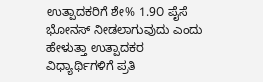ಉತ್ಪಾದಕರಿಗೆ ಶೇ% 1.9೦ ಪೈಸೆ ಭೋನಸ್ ನೀಡಲಾಗುವುದು ಎಂದು ಹೇಳುತ್ತಾ ಉತ್ಪಾದಕರ ವಿಧ್ಯಾರ್ಥಿಗಳಿಗೆ ಪ್ರತಿ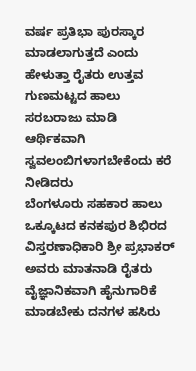ವರ್ಷ ಪ್ರತಿಭಾ ಪುರಸ್ಕಾರ ಮಾಡಲಾಗುತ್ತದೆ ಎಂದು ಹೇಳುತ್ತಾ ರೈತರು ಉತ್ತವ ಗುಣಮಟ್ಟದ ಹಾಲು ಸರಬರಾಜು ಮಾಡಿ ಆರ್ಥಿಕವಾಗಿ ಸ್ವವಲಂಬಿಗಳಾಗಬೇಕೆಂದು ಕರೆ ನೀಡಿದರು
ಬೆಂಗಳೂರು ಸಹಕಾರ ಹಾಲು ಒಕ್ಕೂಟದ ಕನಕಪುರ ಶಿಭಿರದ ವಿಸ್ತರಣಾಧಿಕಾರಿ ಶ್ರೀ ಪ್ರಭಾಕರ್ ಅವರು ಮಾತನಾಡಿ ರೈತರು ವೈಜ್ಞಾನಿಕವಾಗಿ ಹೈನುಗಾರಿಕೆ ಮಾಡಬೇಕು ದನಗಳ ಹಸಿರು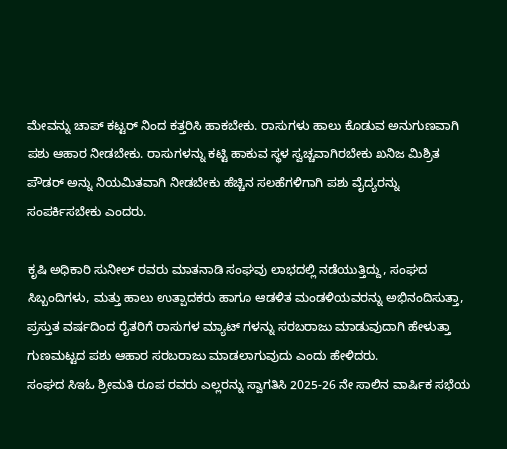ಮೇವನ್ನು ಚಾಪ್ ಕಟ್ಟರ್ ನಿಂದ ಕತ್ತರಿಸಿ ಹಾಕಬೇಕು. ರಾಸುಗಳು ಹಾಲು ಕೊಡುವ ಅನುಗುಣವಾಗಿ ಪಶು ಆಹಾರ ನೀಡಬೇಕು. ರಾಸುಗಳನ್ನು ಕಟ್ಟಿ ಹಾಕುವ ಸ್ಥಳ ಸ್ವಚ್ಚವಾಗಿರಬೇಕು ಖನಿಜ ಮಿಶ್ರಿತ ಪೌಡರ್ ಅನ್ನು ನಿಯಮಿತವಾಗಿ ನೀಡಬೇಕು ಹೆಚ್ಚಿನ ಸಲಹೆಗಳಿಗಾಗಿ ಪಶು ವೈದ್ಯರನ್ನು ಸಂಪರ್ಕಿಸಬೇಕು ಎಂದರು.

ಕೃಷಿ ಅಧಿಕಾರಿ ಸುನೀಲ್ ರವರು ಮಾತನಾಡಿ ಸಂಘವು ಲಾಭದಲ್ಲಿ ನಡೆಯುತ್ತಿದ್ದು, ಸಂಘದ ಸಿಬ್ಬಂದಿಗಳು, ಮತ್ತು ಹಾಲು ಉತ್ಪಾದಕರು ಹಾಗೂ ಆಡಳಿತ ಮಂಡಳಿಯವರನ್ನು ಅಭಿನಂದಿಸುತ್ತಾ, ಪ್ರಸ್ತುತ ವರ್ಷದಿಂದ ರೈತರಿಗೆ ರಾಸುಗಳ ಮ್ಯಾಟ್ ಗಳನ್ನು ಸರಬರಾಜು ಮಾಡುವುದಾಗಿ ಹೇಳುತ್ತಾ ಗುಣಮಟ್ಟದ ಪಶು ಆಹಾರ ಸರಬರಾಜು ಮಾಡಲಾಗುವುದು ಎಂದು ಹೇಳಿದರು.
ಸಂಘದ ಸಿಇಓ ಶ್ರೀಮತಿ ರೂಪ ರವರು ಎಲ್ಲರನ್ನು ಸ್ವಾಗತಿಸಿ 2025-26 ನೇ ಸಾಲಿನ ವಾರ್ಷಿಕ ಸಭೆಯ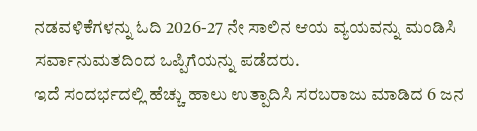ನಡವಳಿಕೆಗಳನ್ನು ಓದಿ 2026-27 ನೇ ಸಾಲಿನ ಆಯ ವ್ಯಯವನ್ನು ಮಂಡಿಸಿ ಸರ್ವಾನುಮತದಿಂದ ಒಪ್ಪಿಗೆಯನ್ನು ಪಡೆದರು.
ಇದೆ ಸಂದರ್ಭದಲ್ಲಿ ಹೆಚ್ಚು ಹಾಲು ಉತ್ಪಾದಿಸಿ ಸರಬರಾಜು ಮಾಡಿದ 6 ಜನ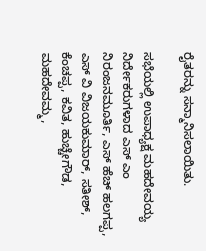ರೈತರನ್ನು ಸನ್ಮಾನಿಸಲಾಯಿತು.

ಸಭೆಯಲ್ಲಿ ಉಪಾಧ್ಯಕ್ಷ ಮಹದೇವಯ್ಯ ನಿರ್ದೇಕರುಗಳಾದ ಎಸ್ ಎಂ ನಿರಂಜನಮೂರ್ತಿ, ಎಸ್ ಹೆಚ್ ಹಲಗಪ್ಪ, ಎಸ್ ವಿ ವಿಜಯಕುಮಾರ್, ಸತೀಶ್, ಕೆಂಚಪ್ಪ, ಕವಿತ, ಹುಚ್ಚೇಗೌಡ, ಮಹದೇವಮ್ಮ,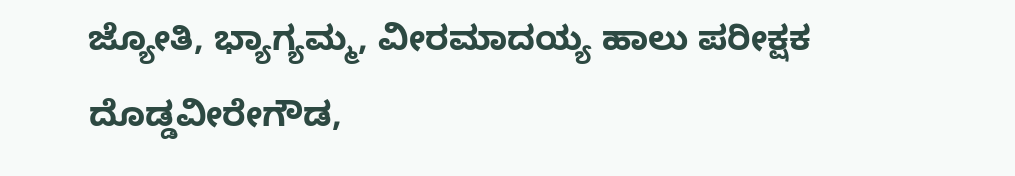ಜ್ಯೋತಿ, ಭ್ಯಾಗ್ಯಮ್ಮ, ವೀರಮಾದಯ್ಯ ಹಾಲು ಪರೀಕ್ಷಕ ದೊಡ್ಡವೀರೇಗೌಡ,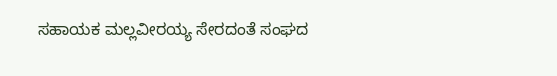ಸಹಾಯಕ ಮಲ್ಲವೀರಯ್ಯ ಸೇರದಂತೆ ಸಂಘದ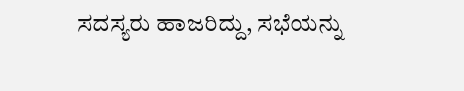ಸದಸ್ಯರು ಹಾಜರಿದ್ದು, ಸಭೆಯನ್ನು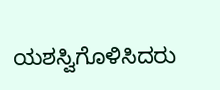ಯಶಸ್ವಿಗೊಳಿಸಿದರು